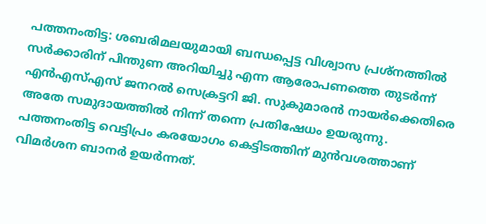പത്തനംതിട്ട: ശബരിമലയുമായി ബന്ധപ്പെട്ട വിശ്വാസ പ്രശ്നത്തിൽ സർക്കാരിന് പിന്തുണ അറിയിച്ചു എന്ന ആരോപണത്തെ തുടർന്ന് എൻഎസ്എസ് ജനറൽ സെക്രട്ടറി ജി. സുകുമാരൻ നായർക്കെതിരെ അതേ സമുദായത്തിൽ നിന്ന് തന്നെ പ്രതിഷേധം ഉയരുന്നു. പത്തനംതിട്ട വെട്ടിപ്രം കരയോഗം കെട്ടിടത്തിന് മുൻവശത്താണ് വിമർശന ബാനർ ഉയർന്നത്.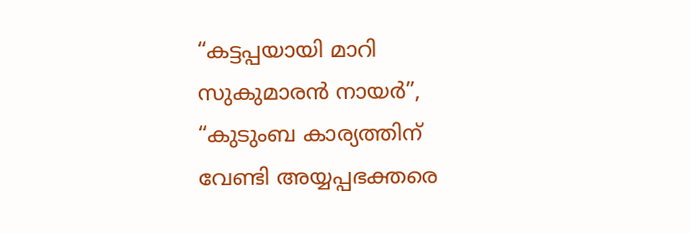“കട്ടപ്പയായി മാറി സുകുമാരൻ നായർ”, “കുടുംബ കാര്യത്തിന് വേണ്ടി അയ്യപ്പഭക്തരെ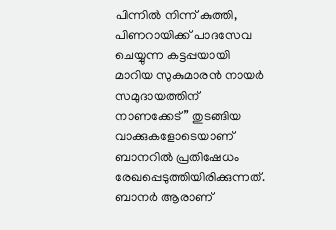പിന്നിൽ നിന്ന് കുത്തി, പിണറായിക്ക് പാദസേവ ചെയ്യുന്ന കട്ടപ്പയായി മാറിയ സുകുമാരൻ നായർ സമുദായത്തിന് നാണക്കേട്” തുടങ്ങിയ വാക്കുകളോടെയാണ് ബാനറിൽ പ്രതിഷേധം രേഖപ്പെടുത്തിയിരിക്കുന്നത്. ബാനർ ആരാണ്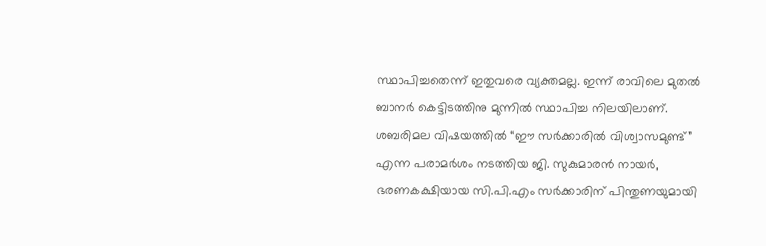സ്ഥാപിച്ചതെന്ന് ഇതുവരെ വ്യക്തമല്ല. ഇന്ന് രാവിലെ മുതൽ ബാനർ കെട്ടിടത്തിനു മുന്നിൽ സ്ഥാപിച്ച നിലയിലാണ്.
ശബരിമല വിഷയത്തിൽ “ഈ സർക്കാരിൽ വിശ്വാസമുണ്ട്” എന്ന പരാമർശം നടത്തിയ ജി. സുകുമാരൻ നായർ, ഭരണകക്ഷിയായ സി.പി.എം സർക്കാരിന് പിന്തുണയുമായി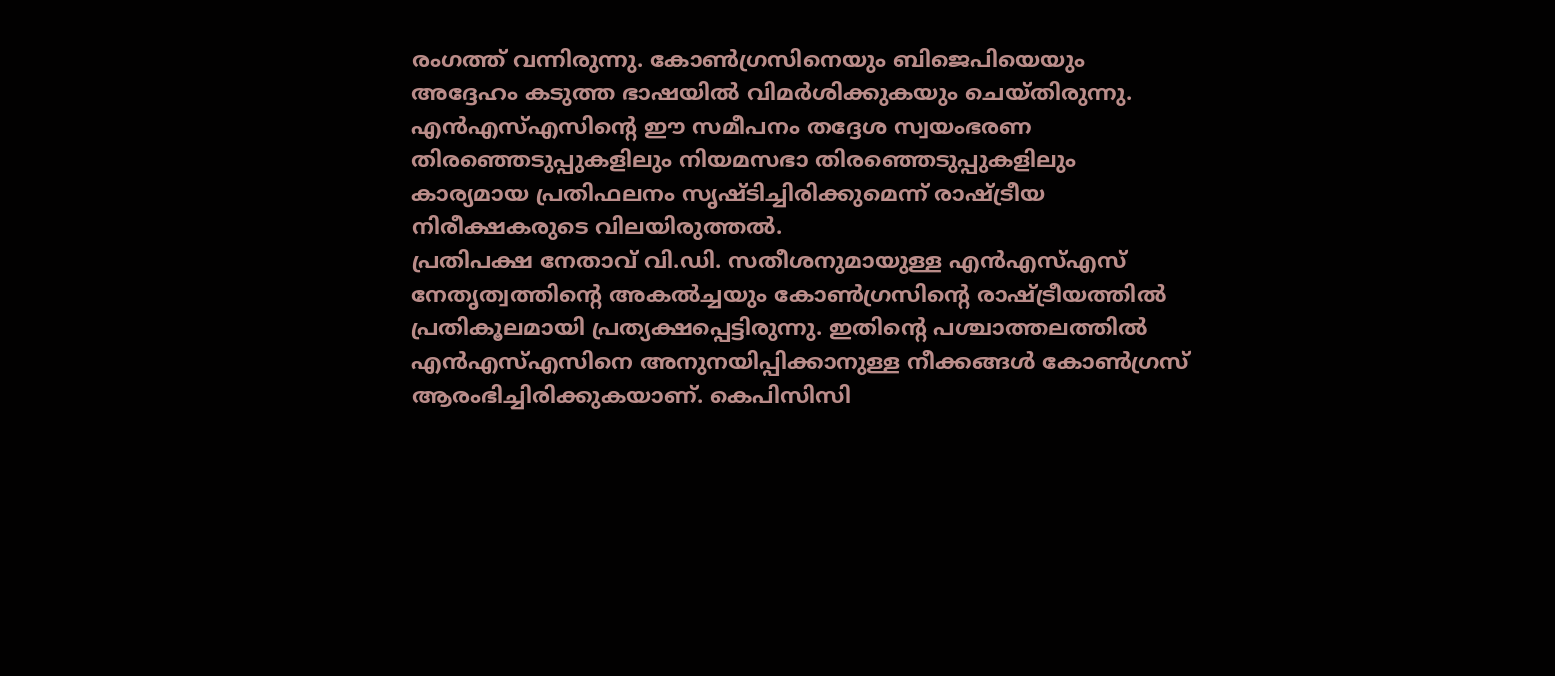രംഗത്ത് വന്നിരുന്നു. കോൺഗ്രസിനെയും ബിജെപിയെയും അദ്ദേഹം കടുത്ത ഭാഷയിൽ വിമർശിക്കുകയും ചെയ്തിരുന്നു. എൻഎസ്എസിന്റെ ഈ സമീപനം തദ്ദേശ സ്വയംഭരണ തിരഞ്ഞെടുപ്പുകളിലും നിയമസഭാ തിരഞ്ഞെടുപ്പുകളിലും കാര്യമായ പ്രതിഫലനം സൃഷ്ടിച്ചിരിക്കുമെന്ന് രാഷ്ട്രീയ നിരീക്ഷകരുടെ വിലയിരുത്തൽ.
പ്രതിപക്ഷ നേതാവ് വി.ഡി. സതീശനുമായുള്ള എൻഎസ്എസ് നേതൃത്വത്തിന്റെ അകൽച്ചയും കോൺഗ്രസിന്റെ രാഷ്ട്രീയത്തിൽ പ്രതികൂലമായി പ്രത്യക്ഷപ്പെട്ടിരുന്നു. ഇതിന്റെ പശ്ചാത്തലത്തിൽ എൻഎസ്എസിനെ അനുനയിപ്പിക്കാനുള്ള നീക്കങ്ങൾ കോൺഗ്രസ് ആരംഭിച്ചിരിക്കുകയാണ്. കെപിസിസി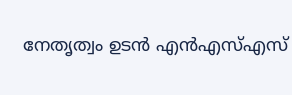നേതൃത്വം ഉടൻ എൻഎസ്എസ്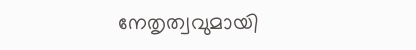നേതൃത്വവുമായി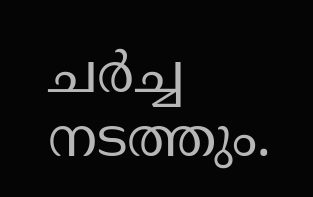ചർച്ച നടത്തും.